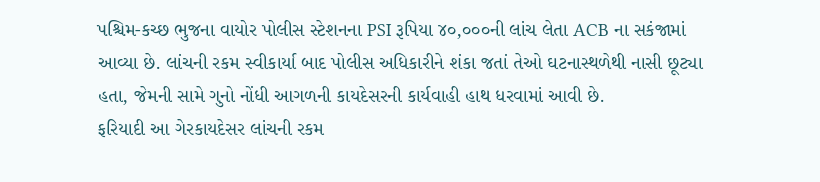પશ્ચિમ-કચ્છ ભુજના વાયોર પોલીસ સ્ટેશનના PSI રૂપિયા ૪૦,૦૦૦ની લાંચ લેતા ACB ના સકંજામાં આવ્યા છે. લાંચની રકમ સ્વીકાર્યા બાદ પોલીસ અધિકારીને શંકા જતાં તેઓ ઘટનાસ્થળેથી નાસી છૂટ્યા હતા, જેમની સામે ગુનો નોંધી આગળની કાયદેસરની કાર્યવાહી હાથ ધરવામાં આવી છે.
ફરિયાદી આ ગેરકાયદેસર લાંચની રકમ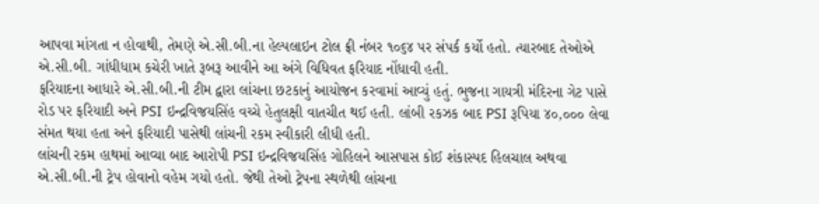આપવા માંગતા ન હોવાથી, તેમણે એ.સી.બી.ના હેલ્પલાઇન ટોલ ફ્રી નંબર ૧૦૬૪ પર સંપર્ક કર્યો હતો. ત્યારબાદ તેઓએ એ.સી.બી. ગાંધીધામ કચેરી ખાતે રૂબરૂ આવીને આ અંગે વિધિવત ફરિયાદ નોંધાવી હતી.
ફરિયાદના આધારે એ.સી.બી.ની ટીમ દ્વારા લાંચના છટકાનું આયોજન કરવામાં આવ્યું હતું. ભુજના ગાયત્રી મંદિરના ગેટ પાસે રોડ પર ફરિયાદી અને PSI ઇન્દ્રવિજયસિંહ વચ્ચે હેતુલક્ષી વાતચીત થઈ હતી. લાંબી રકઝક બાદ PSI રૂપિયા ૪૦,૦૦૦ લેવા સંમત થયા હતા અને ફરિયાદી પાસેથી લાંચની રકમ સ્વીકારી લીધી હતી.
લાંચની રકમ હાથમાં આવ્યા બાદ આરોપી PSI ઇન્દ્રવિજયસિંહ ગોહિલને આસપાસ કોઈ શંકાસ્પદ હિલચાલ અથવા એ.સી.બી.ની ટ્રેપ હોવાનો વહેમ ગયો હતો. જેથી તેઓ ટ્રેપના સ્થળેથી લાંચના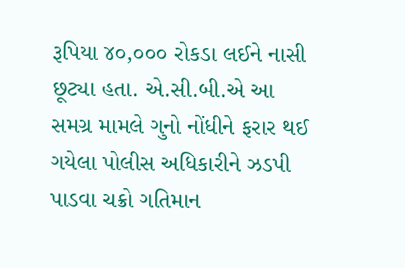રૂપિયા ૪૦,૦૦૦ રોકડા લઈને નાસી છૂટ્યા હતા. એ.સી.બી.એ આ સમગ્ર મામલે ગુનો નોંધીને ફરાર થઈ ગયેલા પોલીસ અધિકારીને ઝડપી પાડવા ચક્રો ગતિમાન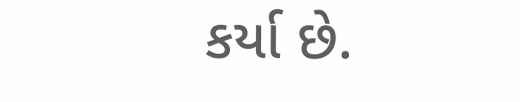કર્યા છે.